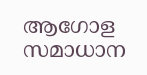ആഗോള സമാധാന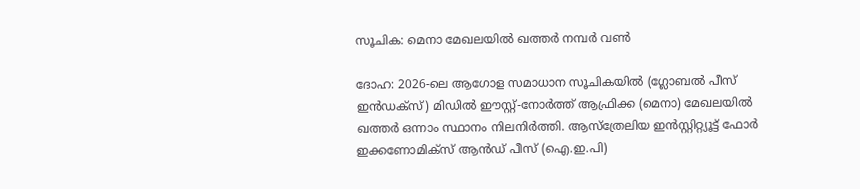സൂചിക: മെനാ മേഖലയിൽ ഖത്തർ നമ്പർ വൺ

ദോഹ: 2026-ലെ ആഗോള സമാധാന സൂചികയിൽ (ഗ്ലോബൽ പീസ് ഇൻഡക്സ്) മിഡിൽ ഈസ്റ്റ്-നോർത്ത് ആഫ്രിക്ക (മെനാ) മേഖലയിൽ ഖത്തർ ഒന്നാം സ്ഥാനം നിലനിർത്തി. ആസ്ത്രേലിയ ഇൻസ്റ്റിറ്റ്യൂട്ട് ഫോർ ഇക്കണോമിക്സ് ആൻഡ് പീസ് (ഐ.ഇ.പി)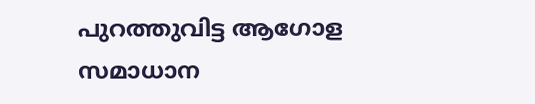പുറത്തുവിട്ട ആഗോള സമാധാന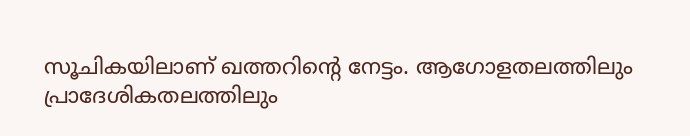സൂചികയിലാണ് ഖത്തറിന്റെ നേട്ടം. ആഗോളതലത്തിലും പ്രാദേശികതലത്തിലും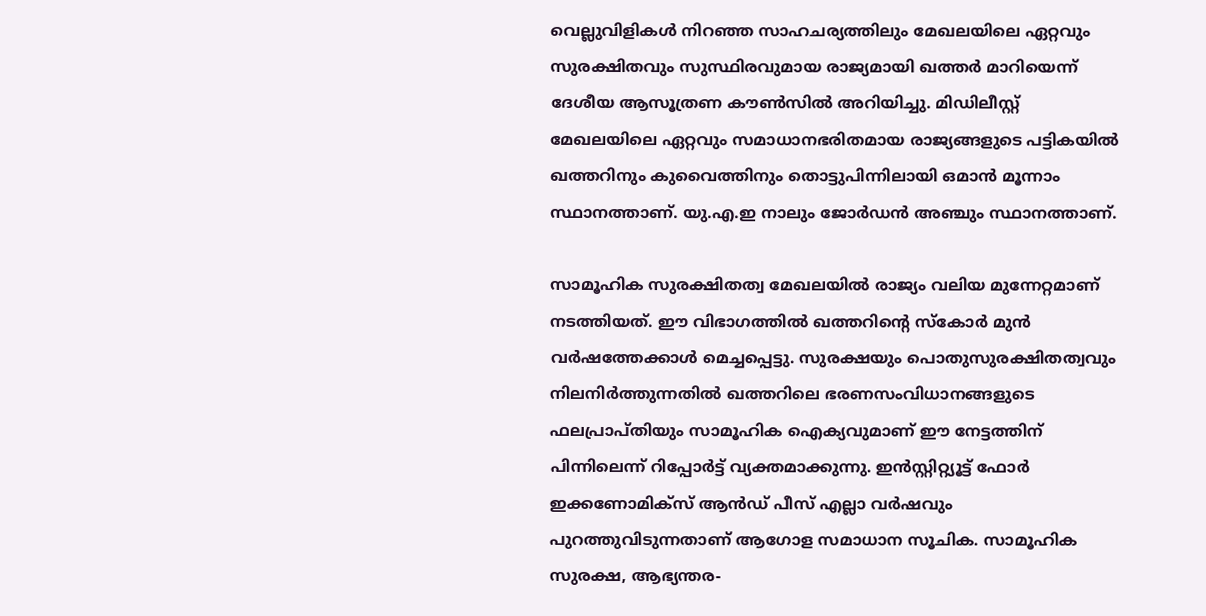വെല്ലുവിളികൾ നിറഞ്ഞ സാഹചര്യത്തിലും മേഖലയിലെ ഏറ്റവും സുരക്ഷിതവും സുസ്ഥിരവുമായ രാജ്യമായി ഖത്തർ മാറിയെന്ന് ദേശീയ ആസൂത്രണ കൗൺസിൽ അറിയിച്ചു. മിഡിലീസ്റ്റ് മേഖലയിലെ ഏറ്റവും സമാധാനഭരിതമായ രാജ്യങ്ങളുടെ പട്ടികയിൽ ഖത്തറിനും കുവൈത്തിനും തൊട്ടുപിന്നിലായി ഒമാൻ മൂന്നാം സ്ഥാനത്താണ്. യു.എ.ഇ നാലും ജോർഡൻ അഞ്ചും സ്ഥാനത്താണ്.

സാമൂഹിക സുരക്ഷിതത്വ മേഖലയിൽ രാജ്യം വലിയ മുന്നേറ്റമാണ് നടത്തിയത്. ഈ വിഭാഗത്തിൽ ഖത്തറിന്റെ സ്കോർ മുൻ വർഷത്തേക്കാൾ മെച്ചപ്പെട്ടു. സുരക്ഷയും പൊതുസുരക്ഷിതത്വവും നിലനിർത്തുന്നതിൽ ഖത്തറിലെ ഭരണസംവിധാനങ്ങളുടെ ഫലപ്രാപ്തിയും സാമൂഹിക ഐക്യവുമാണ് ഈ നേട്ടത്തിന് പിന്നിലെന്ന് റിപ്പോർട്ട് വ്യക്തമാക്കുന്നു. ഇൻസ്റ്റിറ്റ്യൂട്ട് ഫോർ ഇക്കണോമിക്സ് ആൻഡ് പീസ് എല്ലാ വർഷവും പുറത്തുവിടുന്നതാണ് ആഗോള സമാധാന സൂചിക. സാമൂഹിക സുരക്ഷ, ആഭ്യന്തര-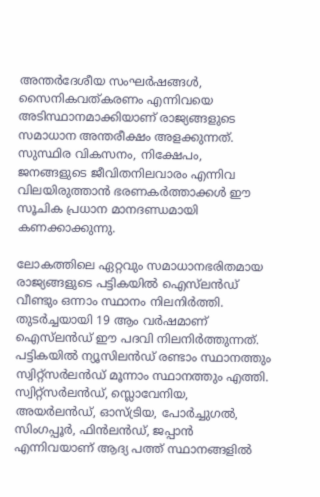അന്തർദേശീയ സംഘർഷങ്ങൾ, സൈനികവത്കരണം എന്നിവയെ അടിസ്ഥാനമാക്കിയാണ് രാജ്യങ്ങളുടെ സമാധാന അന്തരീക്ഷം അളക്കുന്നത്. സുസ്ഥിര വികസനം, നിക്ഷേപം, ജനങ്ങളുടെ ജീവിതനിലവാരം എന്നിവ വിലയിരുത്താൻ ഭരണകർത്താക്കൾ ഈ സൂചിക പ്രധാന മാനദണ്ഡമായി കണക്കാക്കുന്നു.

ലോകത്തിലെ ഏറ്റവും സമാധാനഭരിതമായ രാജ്യങ്ങളുടെ പട്ടികയിൽ ഐസ്‌ലൻഡ് വീണ്ടും ഒന്നാം സ്ഥാനം നിലനിർത്തി. തുടർച്ചയായി 19 ആം വർഷമാണ് ഐസ്‌ലൻഡ് ഈ പദവി നിലനിർത്തുന്നത്. പട്ടികയിൽ ന്യൂസിലൻഡ് രണ്ടാം സ്ഥാനത്തും സ്വിറ്റ്‌സർലൻഡ് മൂന്നാം സ്ഥാനത്തും എത്തി. സ്വിറ്റ്‌സർലൻഡ്, സ്ലൊവേനിയ, അയർലൻഡ്, ഓസ്ട്രിയ, പോർച്ചുഗൽ, സിംഗപ്പൂർ, ഫിൻലൻഡ്, ജപ്പാൻ എന്നിവയാണ് ആദ്യ പത്ത് സ്ഥാനങ്ങളിൽ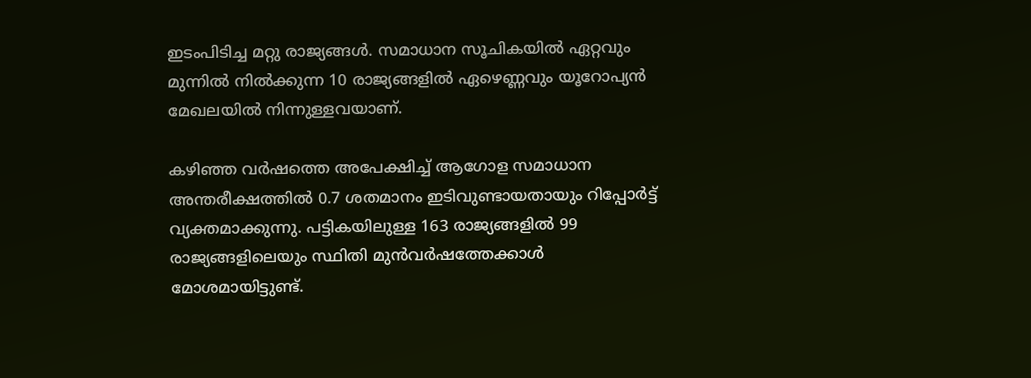ഇടംപിടിച്ച മറ്റു രാജ്യങ്ങൾ. സമാധാന സൂചികയിൽ ഏറ്റവും മുന്നിൽ നിൽക്കുന്ന 10 രാജ്യങ്ങളിൽ ഏഴെണ്ണവും യൂറോപ്യൻ മേഖലയിൽ നിന്നുള്ളവയാണ്.

കഴിഞ്ഞ വർഷത്തെ അപേക്ഷിച്ച് ആഗോള സമാധാന അന്തരീക്ഷത്തിൽ 0.7 ശതമാനം ഇടിവുണ്ടായതായും റിപ്പോർട്ട് വ്യക്തമാക്കുന്നു. പട്ടികയിലുള്ള 163 രാജ്യങ്ങളിൽ 99 രാജ്യങ്ങളിലെയും സ്ഥിതി മുൻവർഷത്തേക്കാൾ മോശമായിട്ടുണ്ട്.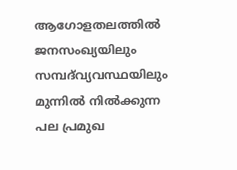ആഗോളതലത്തിൽ ജനസംഖ്യയിലും സമ്പദ്‌വ്യവസ്ഥയിലും മുന്നിൽ നിൽക്കുന്ന പല പ്രമുഖ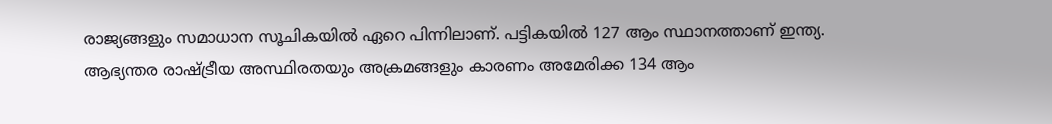രാജ്യങ്ങളും സമാധാന സൂചികയിൽ ഏറെ പിന്നിലാണ്. പട്ടികയിൽ 127 ആം സ്ഥാനത്താണ് ഇന്ത്യ. ആഭ്യന്തര രാഷ്ട്രീയ അസ്ഥിരതയും അക്രമങ്ങളും കാരണം അമേരിക്ക 134 ആം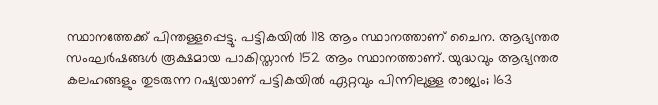സ്ഥാനത്തേക്ക് പിന്തള്ളപ്പെട്ടു. പട്ടികയിൽ 118 ആം സ്ഥാനത്താണ് ചൈന. ആഭ്യന്തര സംഘർഷങ്ങൾ രൂക്ഷമായ പാകിസ്താൻ 152 ആം സ്ഥാനത്താണ്. യുദ്ധവും ആഭ്യന്തര കലഹങ്ങളും തുടരുന്ന റഷ്യയാണ് പട്ടികയിൽ ഏറ്റവും പിന്നിലുള്ള രാജ്യം; 163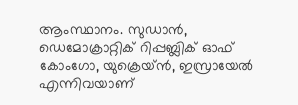ആംസ്ഥാനം. സുഡാൻ, ഡെമോക്രാറ്റിക് റിപ്പബ്ലിക് ഓഫ് കോംഗോ, യുക്രെയ്ൻ, ഇസ്രായേൽ എന്നിവയാണ്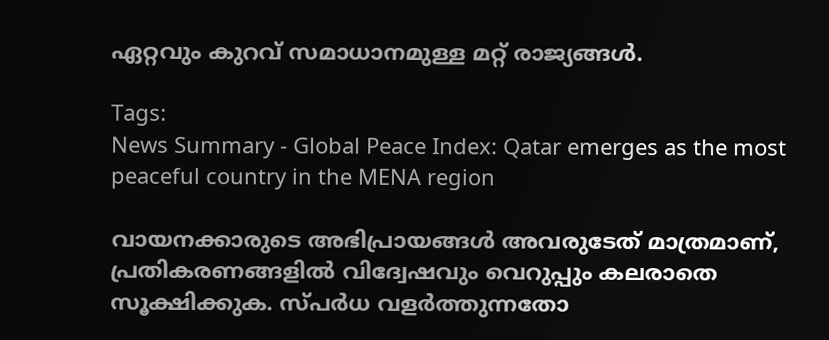ഏറ്റവും കുറവ് സമാധാനമുള്ള മറ്റ് രാജ്യങ്ങൾ.

Tags:
News Summary - Global Peace Index: Qatar emerges as the most peaceful country in the MENA region

വായനക്കാരുടെ അഭിപ്രായങ്ങള്‍ അവരുടേത് മാത്രമാണ്, പ്രതികരണങ്ങളിൽ വിദ്വേഷവും വെറുപ്പും കലരാതെ സൂക്ഷിക്കുക. സ്പർധ വളർത്തുന്നതോ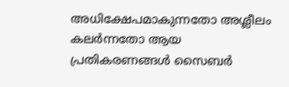അധിക്ഷേപമാകുന്നതോ അശ്ലീലം കലർന്നതോ ആയ പ്രതികരണങ്ങൾ സൈബർ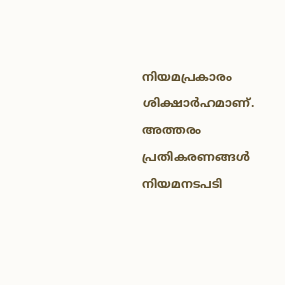നിയമപ്രകാരം ശിക്ഷാർഹമാണ്. അത്തരം പ്രതികരണങ്ങൾ നിയമനടപടി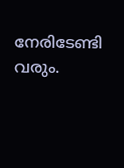നേരിടേണ്ടി വരും.